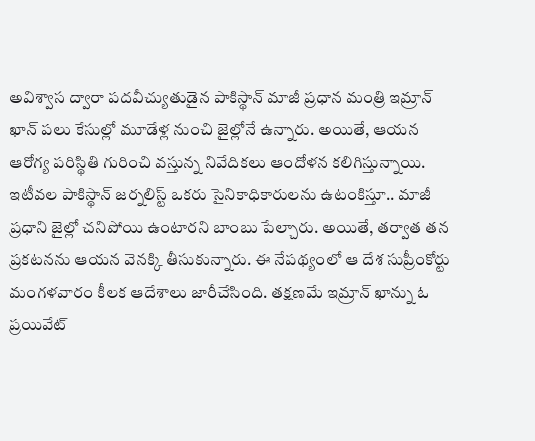అవిశ్వాస ద్వారా పదవీచ్యుతుడైన పాకిస్థాన్ మాజీ ప్రధాన మంత్రి ఇమ్రాన్ ఖాన్ పలు కేసుల్లో మూడేళ్ల నుంచి జైల్లోనే ఉన్నారు. అయితే, ఆయన ఆరోగ్య పరిస్థితి గురించి వస్తున్న నివేదికలు ఆందోళన కలిగిస్తున్నాయి. ఇటీవల పాకిస్థాన్ జర్నలిస్ట్ ఒకరు సైనికాధికారులను ఉటంకిస్తూ.. మాజీ ప్రధాని జైల్లో చనిపోయి ఉంటారని బాంబు పేల్చారు. అయితే, తర్వాత తన ప్రకటనను ఆయన వెనక్కి తీసుకున్నారు. ఈ నేపథ్యంలో ఆ దేశ సుప్రీంకోర్టు మంగళవారం కీలక ఆదేశాలు జారీచేసింది. తక్షణమే ఇమ్రాన్ ఖాన్ను ఓ ప్రయివేట్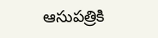ఆసుపత్రికి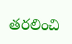తరలించి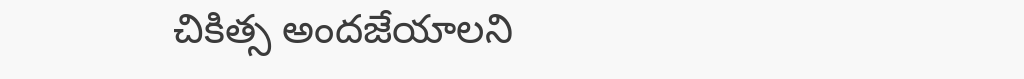చికిత్స అందజేయాలని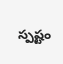స్పష్టం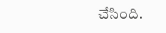చేసింది.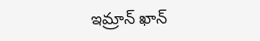ఇమ్రాన్ ఖాన్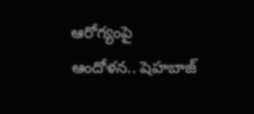ఆరోగ్యంపై ఆందోళన.. షెహబాజ్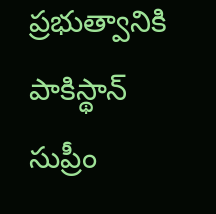ప్రభుత్వానికి పాకిస్థాన్ సుప్రీం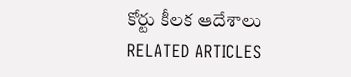కోర్టు కీలక ఆదేశాలు
RELATED ARTICLES